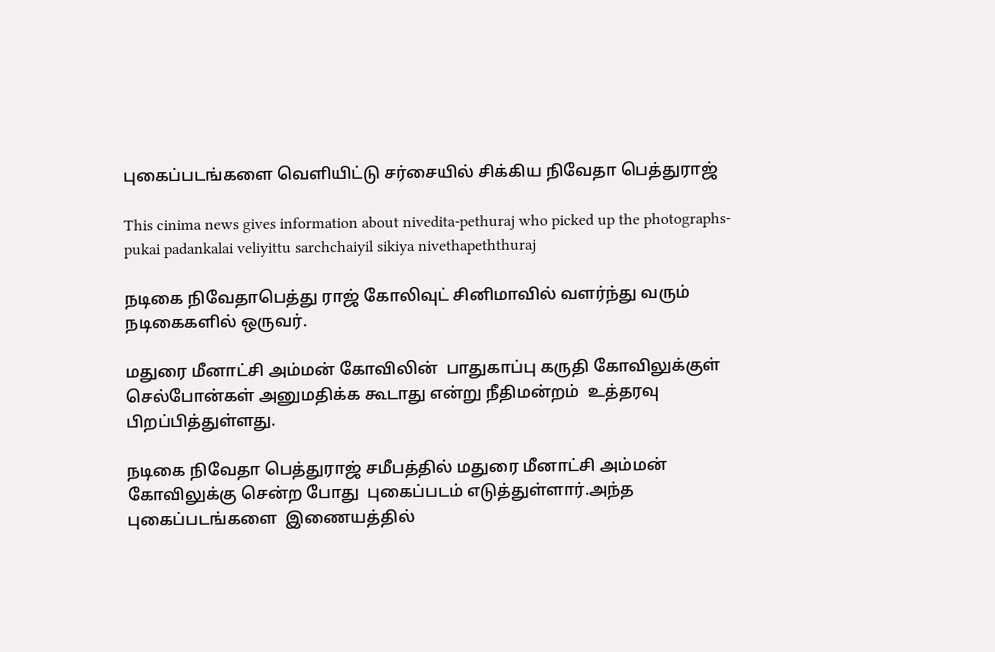புகைப்படங்களை வெளியிட்டு சர்சையில் சிக்கிய நிவேதா பெத்துராஜ்

This cinima news gives information about nivedita-pethuraj who picked up the photographs-pukai padankalai veliyittu sarchchaiyil sikiya nivethapeththuraj

நடிகை நிவேதாபெத்து ராஜ் கோலிவுட் சினிமாவில் வளர்ந்து வரும் நடிகைகளில் ஒருவர்.

மதுரை மீனாட்சி அம்மன் கோவிலின்  பாதுகாப்பு கருதி கோவிலுக்குள் செல்போன்கள் அனுமதிக்க கூடாது என்று நீதிமன்றம்  உத்தரவு பிறப்பித்துள்ளது.

நடிகை நிவேதா பெத்துராஜ் சமீபத்தில் மதுரை மீனாட்சி அம்மன் கோவிலுக்கு சென்ற போது  புகைப்படம் எடுத்துள்ளார்.அந்த புகைப்படங்களை  இணையத்தில்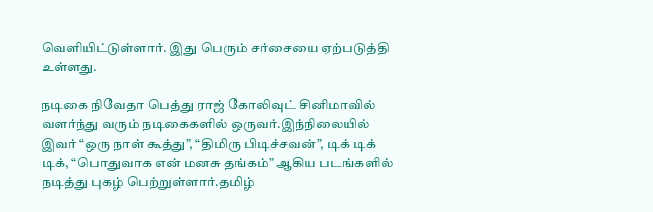வெளியிட்டுள்ளார். இது பெரும் சர்சையை ஏற்படுத்தி உள்ளது.

நடிகை நிவேதா பெத்து ராஜ் கோலிவுட் சினிமாவில் வளர்ந்து வரும் நடிகைகளில் ஒருவர்.இந்நிலையில் இவர் “ஒரு நாள் கூத்து”, “திமிரு பிடிச்சவன்”, டிக் டிக் டிக், “பொதுவாக என் மனசு தங்கம்” ஆகிய படங்களில் நடித்து புகழ் பெற்றுள்ளார்.தமிழ்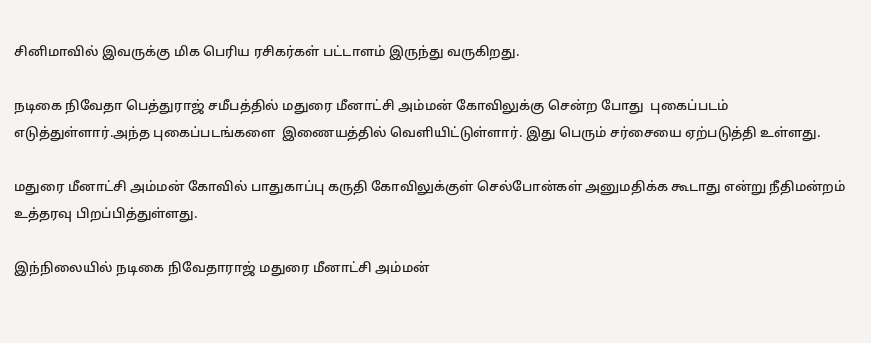சினிமாவில் இவருக்கு மிக பெரிய ரசிகர்கள் பட்டாளம் இருந்து வருகிறது.

நடிகை நிவேதா பெத்துராஜ் சமீபத்தில் மதுரை மீனாட்சி அம்மன் கோவிலுக்கு சென்ற போது  புகைப்படம் எடுத்துள்ளார்.அந்த புகைப்படங்களை  இணையத்தில் வெளியிட்டுள்ளார். இது பெரும் சர்சையை ஏற்படுத்தி உள்ளது.

மதுரை மீனாட்சி அம்மன் கோவில் பாதுகாப்பு கருதி கோவிலுக்குள் செல்போன்கள் அனுமதிக்க கூடாது என்று நீதிமன்றம்  உத்தரவு பிறப்பித்துள்ளது.

இந்நிலையில் நடிகை நிவேதாராஜ் மதுரை மீனாட்சி அம்மன்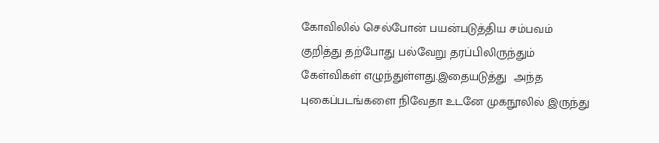கோவிலில் செல்போன் பயன்படுத்திய சம்பவம் குறித்து தற்போது பல்வேறு தரப்பிலிருந்தும் கேள்விகள் எழுந்துள்ளது.இதையடுத்து  அந்த  புகைப்படங்களை நிவேதா உடனே முகநூலில் இருந்து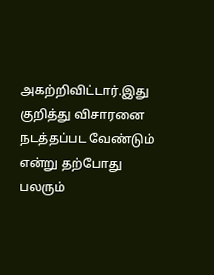அகற்றிவிட்டார்.இது குறித்து விசாரனை நடத்தப்பட வேண்டும் என்று தற்போது பலரும்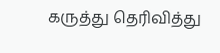கருத்து தெரிவித்து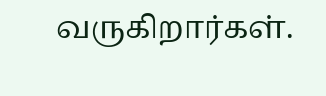வருகிறார்கள்.